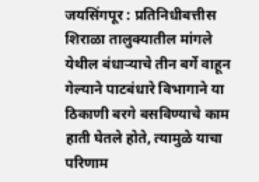जयसिंगपूर : प्रतिनिधीबत्तीस शिराळा तालुक्यातील मांगले येथील बंधाऱ्याचे तीन बर्गे वाहून गेल्याने पाटबंधारे विभागाने या ठिकाणी बरगे बसविण्याचे काम हाती घेतले होते, त्यामुळे याचा परिणाम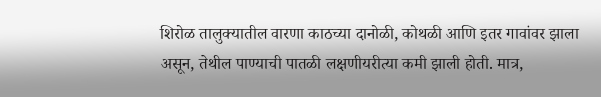शिरोळ तालुक्यातील वारणा काठच्या दानोळी, कोथळी आणि इतर गावांवर झाला असून, तेथील पाण्याची पातळी लक्षणीयरीत्या कमी झाली होती. मात्र,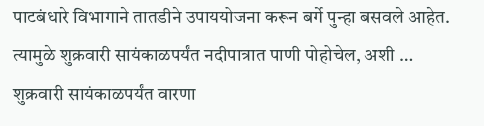पाटबंधारे विभागाने तातडीने उपाययोजना करून बर्गे पुन्हा बसवले आहेत. त्यामुळे शुक्रवारी सायंकाळपर्यंत नदीपात्रात पाणी पोहोचेल, अशी …
शुक्रवारी सायंकाळपर्यंत वारणा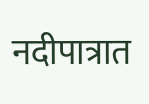नदीपात्रात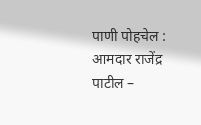पाणी पोहचेल : आमदार राजेंद्र पाटील –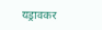यड्रावकर